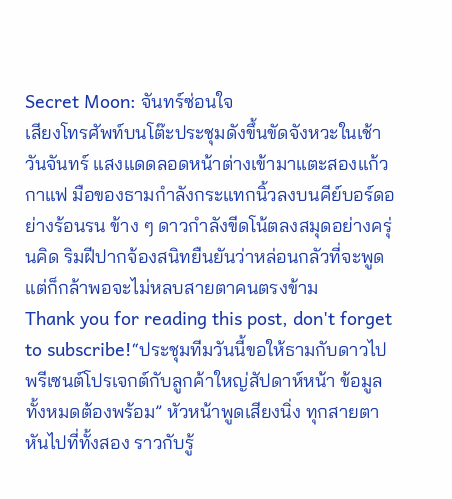Secret Moon: จันทร์ซ่อนใจ
เสียงโทรศัพท์บนโต๊ะประชุมดังขึ้นขัดจังหวะในเช้าวันจันทร์ แสงแดดลอดหน้าต่างเข้ามาแตะสองแก้วกาแฟ มือของธามกำลังกระแทกนิ้วลงบนคีย์บอร์ดอย่างร้อนรน ข้าง ๆ ดาวกำลังขีดโน้ตลงสมุดอย่างครุ่นคิด ริมฝีปากจ้องสนิทยืนยันว่าหล่อนกลัวที่จะพูดแต่ก็กล้าพอจะไม่หลบสายตาคนตรงข้าม
Thank you for reading this post, don't forget to subscribe!“ประชุมทีมวันนี้ขอให้ธามกับดาวไปพรีเซนต์โปรเจกต์กับลูกค้าใหญ่สัปดาห์หน้า ข้อมูลทั้งหมดต้องพร้อม” หัวหน้าพูดเสียงนิ่ง ทุกสายตาหันไปที่ทั้งสอง ราวกับรู้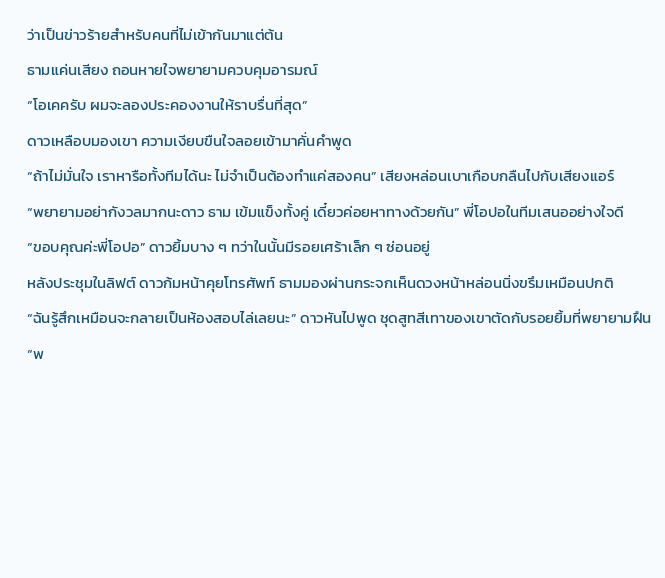ว่าเป็นข่าวร้ายสำหรับคนที่ไม่เข้ากันมาแต่ต้น
ธามแค่นเสียง ถอนหายใจพยายามควบคุมอารมณ์
“โอเคครับ ผมจะลองประคองงานให้ราบรื่นที่สุด”
ดาวเหลือบมองเขา ความเงียบขืนใจลอยเข้ามาคั่นคำพูด
“ถ้าไม่มั่นใจ เราหารือทั้งทีมได้นะ ไม่จำเป็นต้องทำแค่สองคน” เสียงหล่อนเบาเกือบกลืนไปกับเสียงแอร์
“พยายามอย่ากังวลมากนะดาว ธาม เข้มแข็งทั้งคู่ เดี๋ยวค่อยหาทางด้วยกัน” พี่โอปอในทีมเสนออย่างใจดี
“ขอบคุณค่ะพี่โอปอ” ดาวยิ้มบาง ๆ ทว่าในนั้นมีรอยเศร้าเล็ก ๆ ซ่อนอยู่
หลังประชุมในลิฟต์ ดาวก้มหน้าคุยโทรศัพท์ ธามมองผ่านกระจกเห็นดวงหน้าหล่อนนิ่งขรึมเหมือนปกติ
“ฉันรู้สึกเหมือนจะกลายเป็นห้องสอบไล่เลยนะ” ดาวหันไปพูด ชุดสูทสีเทาของเขาตัดกับรอยยิ้มที่พยายามฝืน
“พ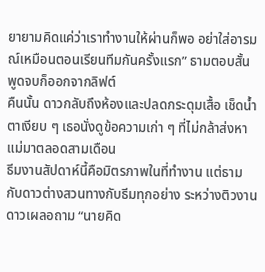ยายามคิดแค่ว่าเราทำงานให้ผ่านก็พอ อย่าใส่อารมณ์เหมือนตอนเรียนทีมกันครั้งแรก” ธามตอบสั้น พูดจบก็ออกจากลิฟต์
คืนนั้น ดาวกลับถึงห้องและปลดกระดุมเสื้อ เช็ดน้ำตาเงียบ ๆ เธอนั่งดูข้อความเก่า ๆ ที่ไม่กล้าส่งหาแม่มาตลอดสามเดือน
ธีมงานสัปดาห์นี้คือมิตรภาพในที่ทำงาน แต่ธามกับดาวต่างสวนทางกับธีมทุกอย่าง ระหว่างติวงาน ดาวเผลอถาม “นายคิด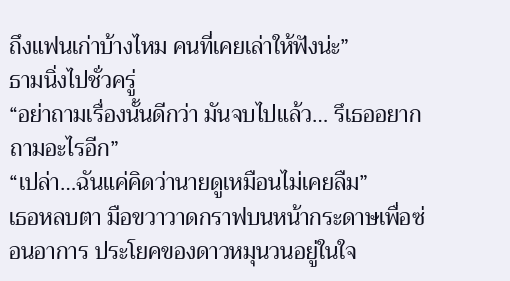ถึงแฟนเก่าบ้างไหม คนที่เคยเล่าให้ฟังน่ะ”
ธามนิ่งไปชั่วครู่
“อย่าถามเรื่องนั้นดีกว่า มันจบไปแล้ว… รึเธออยากถามอะไรอีก”
“เปล่า…ฉันแค่คิดว่านายดูเหมือนไม่เคยลืม”
เธอหลบตา มือขวาวาดกราฟบนหน้ากระดาษเพื่อซ่อนอาการ ประโยคของดาวหมุนวนอยู่ในใจ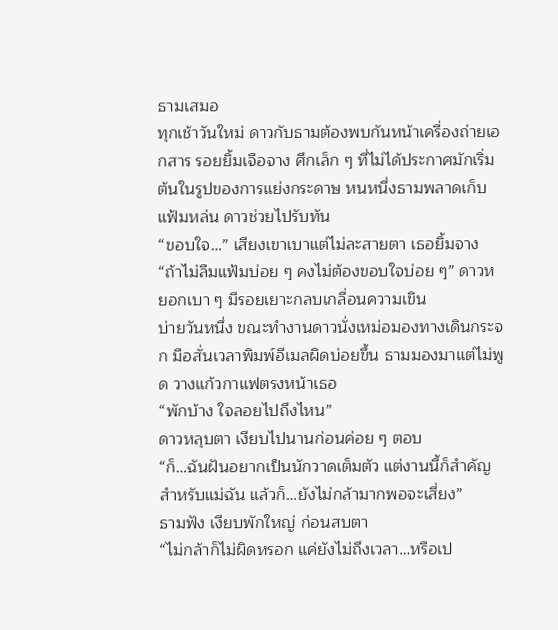ธามเสมอ
ทุกเช้าวันใหม่ ดาวกับธามต้องพบกันหน้าเครื่องถ่ายเอกสาร รอยยิ้มเจือจาง ศึกเล็ก ๆ ที่ไม่ได้ประกาศมักเริ่มต้นในรูปของการแย่งกระดาษ หนหนึ่งธามพลาดเก็บแฟ้มหล่น ดาวช่วยไปรับทัน
“ขอบใจ…” เสียงเขาเบาแต่ไม่ละสายตา เธอยิ้มจาง
“ถ้าไม่ลืมแฟ้มบ่อย ๆ คงไม่ต้องขอบใจบ่อย ๆ” ดาวหยอกเบา ๆ มีรอยเยาะกลบเกลื่อนความเขิน
บ่ายวันหนึ่ง ขณะทำงานดาวนั่งเหม่อมองทางเดินกระจก มือสั่นเวลาพิมพ์อีเมลผิดบ่อยขึ้น ธามมองมาแต่ไม่พูด วางแก้วกาแฟตรงหน้าเธอ
“พักบ้าง ใจลอยไปถึงไหน”
ดาวหลุบตา เงียบไปนานก่อนค่อย ๆ ตอบ
“ก็…ฉันฝันอยากเป็นนักวาดเต็มตัว แต่งานนี้ก็สำคัญสำหรับแม่ฉัน แล้วก็…ยังไม่กล้ามากพอจะเสี่ยง”
ธามฟัง เงียบพักใหญ่ ก่อนสบตา
“ไม่กล้าก็ไม่ผิดหรอก แค่ยังไม่ถึงเวลา…หรือเป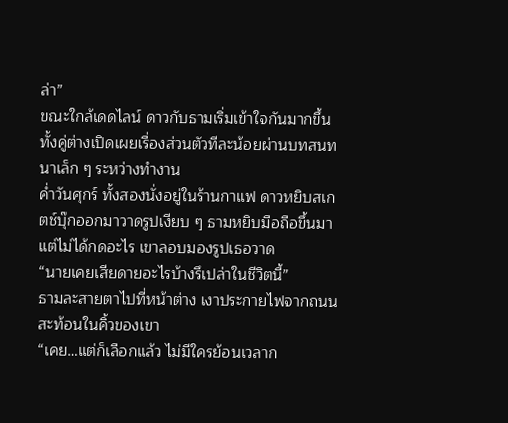ล่า”
ขณะใกล้เดดไลน์ ดาวกับธามเริ่มเข้าใจกันมากขึ้น ทั้งคู่ต่างเปิดเผยเรื่องส่วนตัวทีละน้อยผ่านบทสนทนาเล็ก ๆ ระหว่างทำงาน
ค่ำวันศุกร์ ทั้งสองนั่งอยู่ในร้านกาแฟ ดาวหยิบสเกตช์บุ๊กออกมาวาดรูปเงียบ ๆ ธามหยิบมือถือขึ้นมาแต่ไม่ได้กดอะไร เขาลอบมองรูปเธอวาด
“นายเคยเสียดายอะไรบ้างรึเปล่าในชีวิตนี้”
ธามละสายตาไปที่หน้าต่าง เงาประกายไฟจากถนนสะท้อนในคิ้วของเขา
“เคย…แต่ก็เลือกแล้ว ไม่มีใครย้อนเวลาก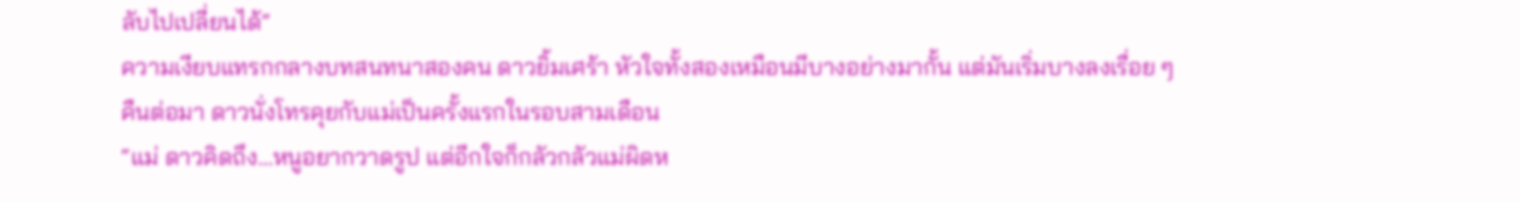ลับไปเปลี่ยนได้”
ความเงียบแทรกกลางบทสนทนาสองคน ดาวยิ้มเศร้า หัวใจทั้งสองเหมือนมีบางอย่างมากั้น แต่มันเริ่มบางลงเรื่อย ๆ
คืนต่อมา ดาวนั่งโทรคุยกับแม่เป็นครั้งแรกในรอบสามเดือน
“แม่ ดาวคิดถึง…หนูอยากวาดรูป แต่อีกใจก็กลัวกลัวแม่ผิดห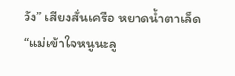วัง” เสียงสั่นเครือ หยาดน้ำตาเล็ด
“แม่เข้าใจหนูนะลู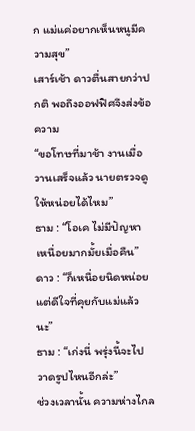ก แม่แค่อยากเห็นหนูมีความสุข”
เสาร์เช้า ดาวตื่นสายกว่าปกติ พอถึงออฟฟิศจึงส่งข้อความ
“ขอโทษที่มาช้า งานเมื่อวานเสร็จแล้ว นายตรวจดูให้หน่อยได้ไหม”
ธาม : “โอเค ไม่มีปัญหา เหนื่อยมากมั้ยเมื่อคืน”
ดาว : “ก็เหนื่อยนิดหน่อย แต่ดีใจที่คุยกับแม่แล้วนะ”
ธาม : “เก่งนี่ พรุ่งนี้จะไปวาดรูปไหนอีกล่ะ”
ช่วงเวลานั้น ความห่างไกล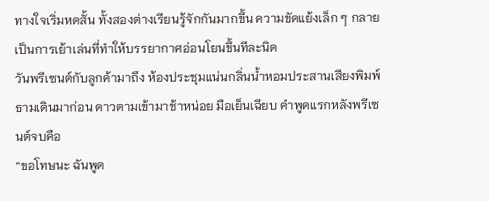ทางใจเริ่มหดสั้น ทั้งสองต่างเรียนรู้จักกันมากขึ้น ความขัดแย้งเล็ก ๆ กลายเป็นการเย้าเล่นที่ทำให้บรรยากาศอ่อนโยนขึ้นทีละนิด
วันพรีเซนต์กับลูกค้ามาถึง ห้องประชุมแน่นกลิ่นน้ำหอมประสานเสียงพิมพ์ ธามเดินมาก่อน ดาวตามเข้ามาช้าหน่อย มือเย็นเฉียบ คำพูดแรกหลังพรีเซนต์จบคือ
“ขอโทษนะ ฉันพูด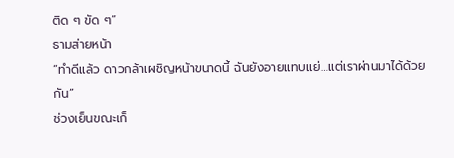ติด ๆ ขัด ๆ”
ธามส่ายหน้า
“ทำดีแล้ว ดาวกล้าเผชิญหน้าขนาดนี้ ฉันยังอายแทบแย่…แต่เราผ่านมาได้ด้วยกัน”
ช่วงเย็นขณะเก็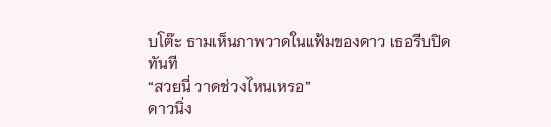บโต๊ะ ธามเห็นภาพวาดในแฟ้มของดาว เธอรีบปิดทันที
“สวยนี่ วาดช่วงไหนเหรอ”
ดาวนิ่ง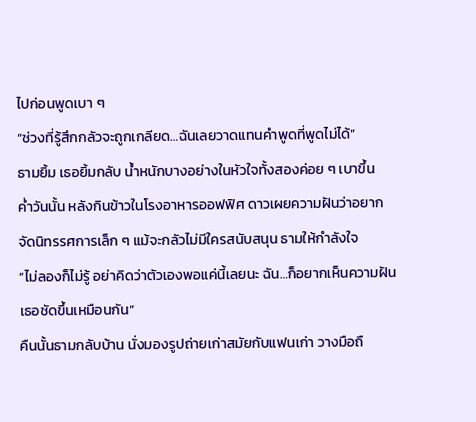ไปก่อนพูดเบา ๆ
“ช่วงที่รู้สึกกลัวจะถูกเกลียด…ฉันเลยวาดแทนคำพูดที่พูดไม่ได้”
ธามยิ้ม เธอยิ้มกลับ น้ำหนักบางอย่างในหัวใจทั้งสองค่อย ๆ เบาขึ้น
ค่ำวันนั้น หลังกินข้าวในโรงอาหารออฟฟิศ ดาวเผยความฝันว่าอยากจัดนิทรรศการเล็ก ๆ แม้จะกลัวไม่มีใครสนับสนุน ธามให้กำลังใจ
“ไม่ลองก็ไม่รู้ อย่าคิดว่าตัวเองพอแค่นี้เลยนะ ฉัน…ก็อยากเห็นความฝันเธอชัดขึ้นเหมือนกัน”
คืนนั้นธามกลับบ้าน นั่งมองรูปถ่ายเก่าสมัยกับแฟนเก่า วางมือถื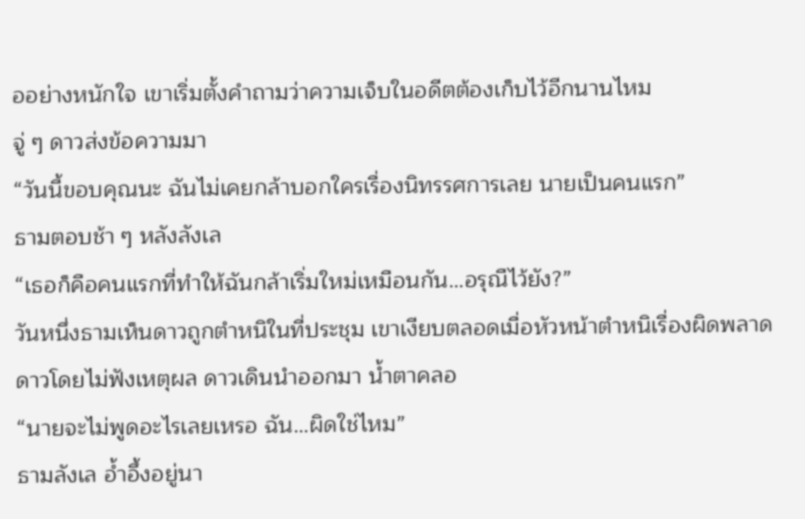ออย่างหนักใจ เขาเริ่มตั้งคำถามว่าความเจ็บในอดีตต้องเก็บไว้อีกนานไหม
จู่ ๆ ดาวส่งข้อความมา
“วันนี้ขอบคุณนะ ฉันไม่เคยกล้าบอกใครเรื่องนิทรรศการเลย นายเป็นคนแรก”
ธามตอบช้า ๆ หลังลังเล
“เธอก็คือคนแรกที่ทำให้ฉันกล้าเริ่มใหม่เหมือนกัน…อรุณืไว้ยัง?”
วันหนึ่งธามเห็นดาวถูกตำหนิในที่ประชุม เขาเงียบตลอดเมื่อหัวหน้าตำหนิเรื่องผิดพลาดดาวโดยไม่ฟังเหตุผล ดาวเดินนำออกมา น้ำตาคลอ
“นายจะไม่พูดอะไรเลยเหรอ ฉัน…ผิดใช่ไหม”
ธามลังเล อ้ำอึ้งอยู่นา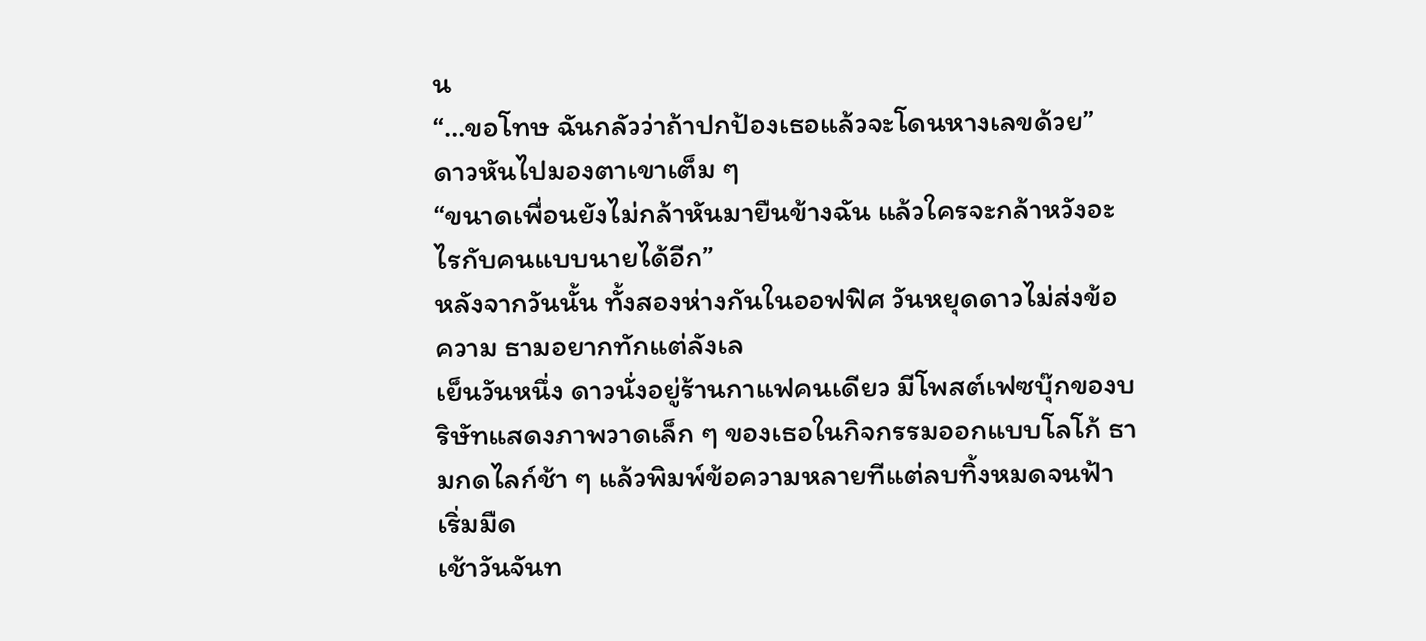น
“…ขอโทษ ฉันกลัวว่าถ้าปกป้องเธอแล้วจะโดนหางเลขด้วย”
ดาวหันไปมองตาเขาเต็ม ๆ
“ขนาดเพื่อนยังไม่กล้าหันมายืนข้างฉัน แล้วใครจะกล้าหวังอะไรกับคนแบบนายได้อีก”
หลังจากวันนั้น ทั้งสองห่างกันในออฟฟิศ วันหยุดดาวไม่ส่งข้อความ ธามอยากทักแต่ลังเล
เย็นวันหนึ่ง ดาวนั่งอยู่ร้านกาแฟคนเดียว มีโพสต์เฟซบุ๊กของบริษัทแสดงภาพวาดเล็ก ๆ ของเธอในกิจกรรมออกแบบโลโก้ ธามกดไลก์ช้า ๆ แล้วพิมพ์ข้อความหลายทีแต่ลบทิ้งหมดจนฟ้าเริ่มมืด
เช้าวันจันท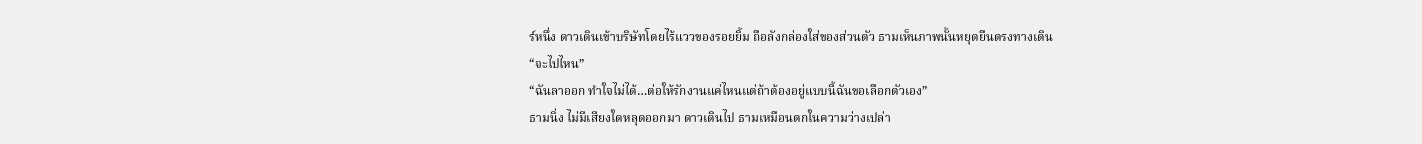ร์หนึ่ง ดาวเดินเข้าบริษัทโดยไร้แววของรอยยิ้ม ถือลังกล่องใส่ของส่วนตัว ธามเห็นภาพนั้นหยุดยืนตรงทางเดิน
“จะไปไหน”
“ฉันลาออก ทำใจไม่ได้…ต่อให้รักงานแค่ไหนแต่ถ้าต้องอยู่แบบนี้ฉันขอเลือกตัวเอง”
ธามนิ่ง ไม่มีเสียงใดหลุดออกมา ดาวเดินไป ธามเหมือนตกในความว่างเปล่า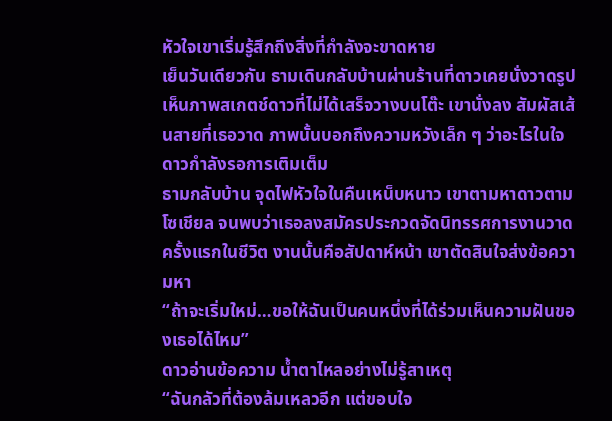หัวใจเขาเริ่มรู้สึกถึงสิ่งที่กำลังจะขาดหาย
เย็นวันเดียวกัน ธามเดินกลับบ้านผ่านร้านที่ดาวเคยนั่งวาดรูป เห็นภาพสเกตช์ดาวที่ไม่ได้เสร็จวางบนโต๊ะ เขานั่งลง สัมผัสเส้นสายที่เธอวาด ภาพนั้นบอกถึงความหวังเล็ก ๆ ว่าอะไรในใจดาวกำลังรอการเติมเต็ม
ธามกลับบ้าน จุดไฟหัวใจในคืนเหน็บหนาว เขาตามหาดาวตามโซเชียล จนพบว่าเธอลงสมัครประกวดจัดนิทรรศการงานวาดครั้งแรกในชีวิต งานนั้นคือสัปดาห์หน้า เขาตัดสินใจส่งข้อความหา
“ถ้าจะเริ่มใหม่…ขอให้ฉันเป็นคนหนึ่งที่ได้ร่วมเห็นความฝันของเธอได้ไหม”
ดาวอ่านข้อความ น้ำตาไหลอย่างไม่รู้สาเหตุ
“ฉันกลัวที่ต้องล้มเหลวอีก แต่ขอบใจ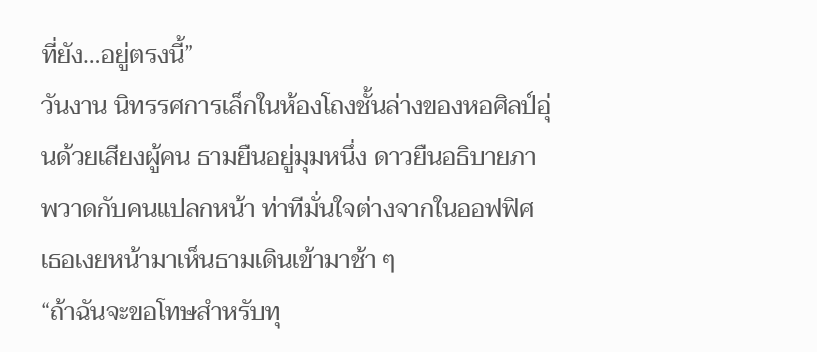ที่ยัง…อยู่ตรงนี้”
วันงาน นิทรรศการเล็กในห้องโถงชั้นล่างของหอศิลป์อุ่นด้วยเสียงผู้คน ธามยืนอยู่มุมหนึ่ง ดาวยืนอธิบายภาพวาดกับคนแปลกหน้า ท่าทีมั่นใจต่างจากในออฟฟิศ เธอเงยหน้ามาเห็นธามเดินเข้ามาช้า ๆ
“ถ้าฉันจะขอโทษสำหรับทุ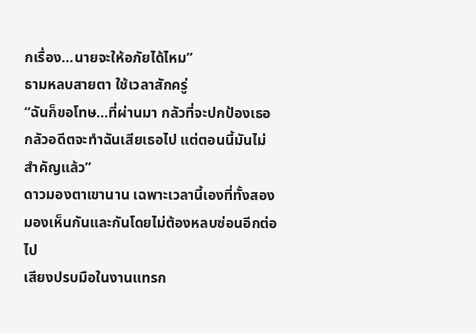กเรื่อง…นายจะให้อภัยได้ไหม”
ธามหลบสายตา ใช้เวลาสักครู่
“ฉันก็ขอโทษ…ที่ผ่านมา กลัวที่จะปกป้องเธอ กลัวอดีตจะทำฉันเสียเธอไป แต่ตอนนี้มันไม่สำคัญแล้ว”
ดาวมองตาเขานาน เฉพาะเวลานี้เองที่ทั้งสองมองเห็นกันและกันโดยไม่ต้องหลบซ่อนอีกต่อไป
เสียงปรบมือในงานแทรก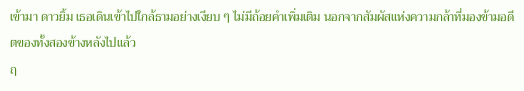เข้ามา ดาวยิ้ม เธอเดินเข้าไปใกล้ธามอย่างเงียบ ๆ ไม่มีถ้อยคำเพิ่มเติม นอกจากสัมผัสแห่งความกล้าที่มองข้ามอดีตของทั้งสองข้างหลังไปแล้ว
ฤ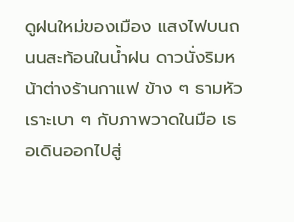ดูฝนใหม่ของเมือง แสงไฟบนถนนสะท้อนในน้ำฝน ดาวนั่งริมหน้าต่างร้านกาแฟ ข้าง ๆ ธามหัวเราะเบา ๆ กับภาพวาดในมือ เธอเดินออกไปสู่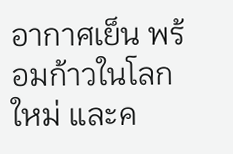อากาศเย็น พร้อมก้าวในโลกใหม่ และค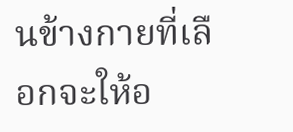นข้างกายที่เลือกจะให้อ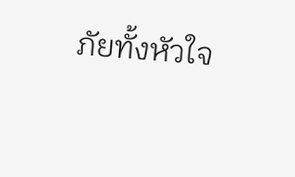ภัยทั้งหัวใจ